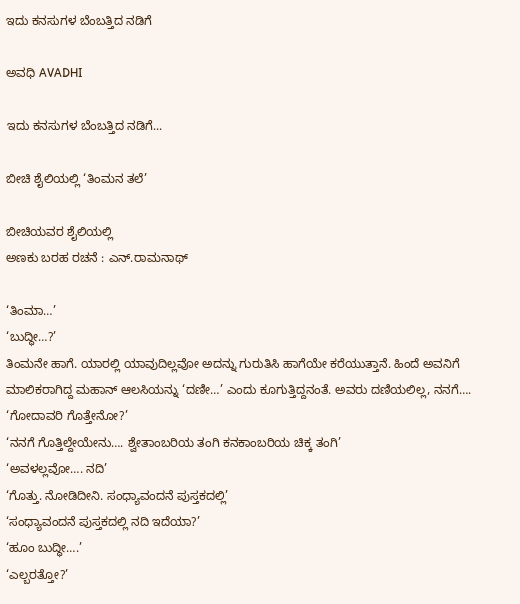ಇದು ಕನಸುಗಳ ಬೆಂಬತ್ತಿದ ನಡಿಗೆ‍

ಅವಧಿ AVADHI

ಇದು ಕನಸುಗಳ ಬೆಂಬತ್ತಿದ ನಡಿಗೆ...

ಬೀಚಿ ಶೈಲಿಯಲ್ಲಿ ‘ತಿಂಮನ ತಲೆ’

ಬೀಚಿಯವರ ಶೈಲಿಯಲ್ಲಿ
ಅಣಕು ಬರಹ ರಚನೆ : ಎನ್.ರಾಮನಾಥ್

‘ತಿಂಮಾ…’
‘ಬುದ್ಧೀ…?’
ತಿಂಮನೇ ಹಾಗೆ. ಯಾರಲ್ಲಿ ಯಾವುದಿಲ್ಲವೋ ಅದನ್ನು ಗುರುತಿಸಿ ಹಾಗೆಯೇ ಕರೆಯುತ್ತಾನೆ. ಹಿಂದೆ ಅವನಿಗೆ ಮಾಲಿಕರಾಗಿದ್ದ ಮಹಾನ್ ಆಲಸಿಯನ್ನು ‘ದಣೀ…’ ಎಂದು ಕೂಗುತ್ತಿದ್ದನಂತೆ. ಅವರು ದಣಿಯಲಿಲ್ಲ, ನನಗೆ….
‘ಗೋದಾವರಿ ಗೊತ್ತೇನೋ?’
‘ನನಗೆ ಗೊತ್ತಿಲ್ದೇಯೇನು…. ಶ್ವೇತಾಂಬರಿಯ ತಂಗಿ ಕನಕಾಂಬರಿಯ ಚಿಕ್ಕ ತಂಗಿ’
‘ಅವಳಲ್ಲವೋ…. ನದಿ’
‘ಗೊತ್ತು. ನೋಡಿದೀನಿ. ಸಂಧ್ಯಾವಂದನೆ ಪುಸ್ತಕದಲ್ಲಿ’
‘ಸಂಧ್ಯಾವಂದನೆ ಪುಸ್ತಕದಲ್ಲಿ ನದಿ ಇದೆಯಾ?’
‘ಹೂಂ ಬುದ್ಧೀ….’
‘ಎಲ್ಬರತ್ತೋ?’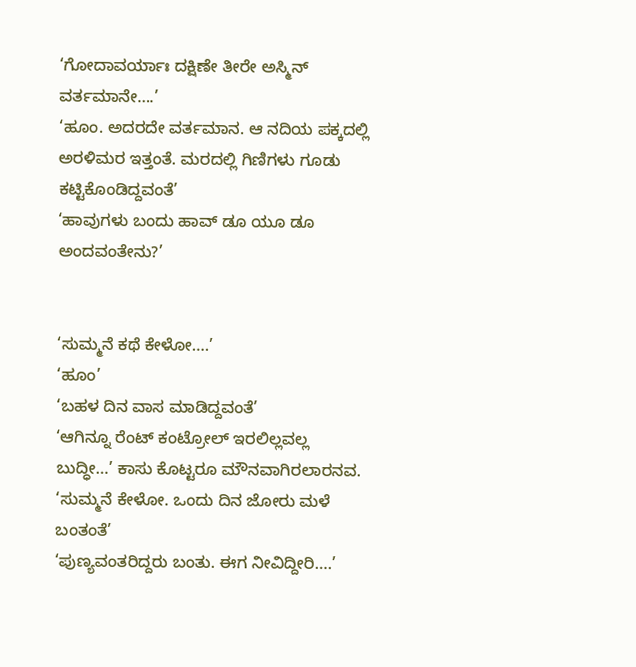‘ಗೋದಾವರ್ಯಾಃ ದಕ್ಷಿಣೇ ತೀರೇ ಅಸ್ಮಿನ್ ವರ್ತಮಾನೇ….’
‘ಹೂಂ. ಅದರದೇ ವರ್ತಮಾನ. ಆ ನದಿಯ ಪಕ್ಕದಲ್ಲಿ ಅರಳಿಮರ ಇತ್ತಂತೆ. ಮರದಲ್ಲಿ ಗಿಣಿಗಳು ಗೂಡು ಕಟ್ಟಿಕೊಂಡಿದ್ದವಂತೆ’
‘ಹಾವುಗಳು ಬಂದು ಹಾವ್ ಡೂ ಯೂ ಡೂ ಅಂದವಂತೇನು?’


‘ಸುಮ್ಮನೆ ಕಥೆ ಕೇಳೋ….’
‘ಹೂಂ’
‘ಬಹಳ ದಿನ ವಾಸ ಮಾಡಿದ್ದವಂತೆ’
‘ಆಗಿನ್ನೂ ರೆಂಟ್ ಕಂಟ್ರೋಲ್ ಇರಲಿಲ್ಲವಲ್ಲ ಬುದ್ಧೀ…’ ಕಾಸು ಕೊಟ್ಟರೂ ಮೌನವಾಗಿರಲಾರನವ.
‘ಸುಮ್ಮನೆ ಕೇಳೋ. ಒಂದು ದಿನ ಜೋರು ಮಳೆ ಬಂತಂತೆ’
‘ಪುಣ್ಯವಂತರಿದ್ದರು ಬಂತು. ಈಗ ನೀವಿದ್ದೀರಿ….’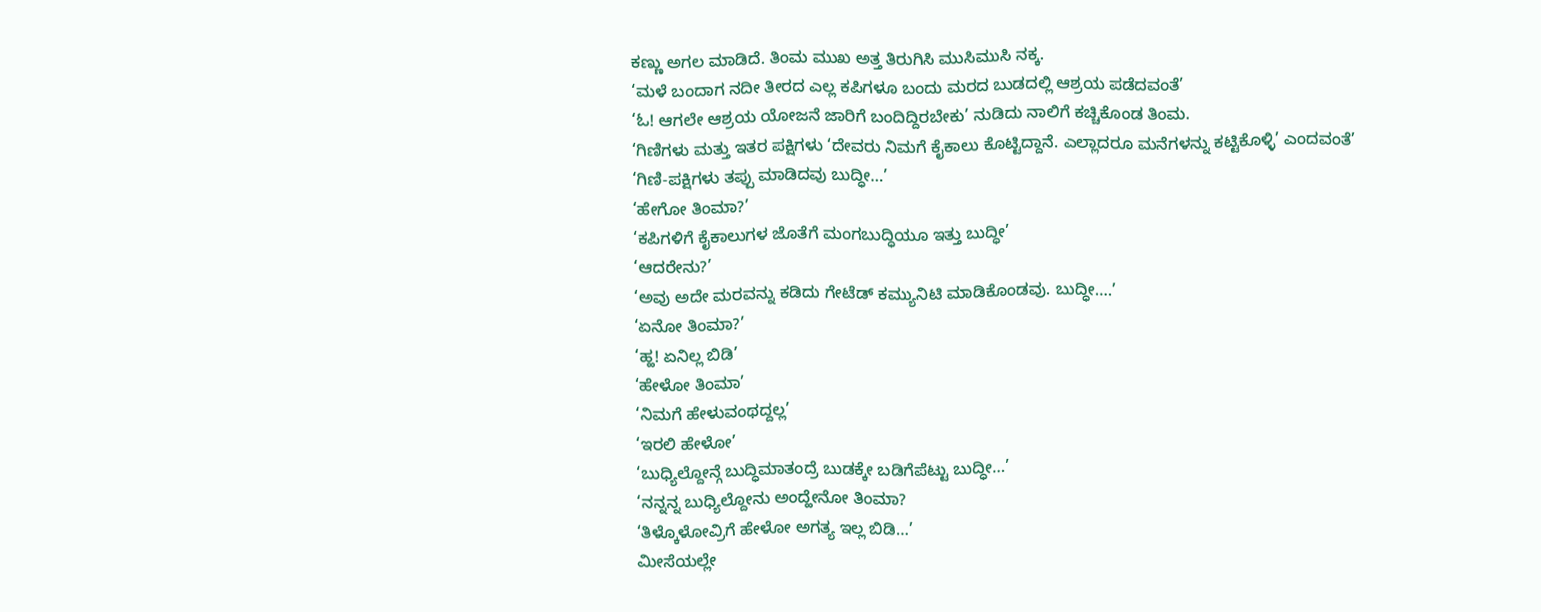ಕಣ್ಣು ಅಗಲ ಮಾಡಿದೆ. ತಿಂಮ ಮುಖ ಅತ್ತ ತಿರುಗಿಸಿ ಮುಸಿಮುಸಿ ನಕ್ಕ.
‘ಮಳೆ ಬಂದಾಗ ನದೀ ತೀರದ ಎಲ್ಲ ಕಪಿಗಳೂ ಬಂದು ಮರದ ಬುಡದಲ್ಲಿ ಆಶ್ರಯ ಪಡೆದವಂತೆ’
‘ಓ! ಆಗಲೇ ಆಶ್ರಯ ಯೋಜನೆ ಜಾರಿಗೆ ಬಂದಿದ್ದಿರಬೇಕು’ ನುಡಿದು ನಾಲಿಗೆ ಕಚ್ಚಿಕೊಂಡ ತಿಂಮ.
‘ಗಿಣಿಗಳು ಮತ್ತು ಇತರ ಪಕ್ಷಿಗಳು ‘ದೇವರು ನಿಮಗೆ ಕೈಕಾಲು ಕೊಟ್ಟಿದ್ದಾನೆ. ಎಲ್ಲಾದರೂ ಮನೆಗಳನ್ನು ಕಟ್ಟಿಕೊಳ್ಳಿ’ ಎಂದವಂತೆ’
‘ಗಿಣಿ-ಪಕ್ಷಿಗಳು ತಪ್ಪು ಮಾಡಿದವು ಬುದ್ಧೀ…’
‘ಹೇಗೋ ತಿಂಮಾ?’
‘ಕಪಿಗಳಿಗೆ ಕೈಕಾಲುಗಳ ಜೊತೆಗೆ ಮಂಗಬುದ್ಧಿಯೂ ಇತ್ತು ಬುದ್ಧೀ’
‘ಆದರೇನು?’
‘ಅವು ಅದೇ ಮರವನ್ನು ಕಡಿದು ಗೇಟೆಡ್ ಕಮ್ಯುನಿಟಿ ಮಾಡಿಕೊಂಡವು. ಬುದ್ಧೀ….’
‘ಏನೋ ತಿಂಮಾ?’
‘ಹ್ಹ! ಏನಿಲ್ಲ ಬಿಡಿ’
‘ಹೇಳೋ ತಿಂಮಾ’
‘ನಿಮಗೆ ಹೇಳುವಂಥದ್ದಲ್ಲ’
‘ಇರಲಿ ಹೇಳೋ’
‘ಬುಧ್ಯಿಲ್ದೋನ್ಗೆ ಬುದ್ಧಿಮಾತಂದ್ರೆ ಬುಡಕ್ಕೇ ಬಡಿಗೆಪೆಟ್ಟು ಬುದ್ಧೀ…’
‘ನನ್ನನ್ನ ಬುಧ್ಯಿಲ್ದೋನು ಅಂದ್ಹೇನೋ ತಿಂಮಾ?
‘ತಿಳ್ಕೊಳೋವ್ರಿಗೆ ಹೇಳೋ ಅಗತ್ಯ ಇಲ್ಲ ಬಿಡಿ…’
ಮೀಸೆಯಲ್ಲೇ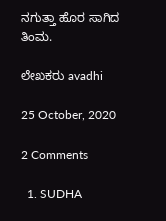ನಗುತ್ತಾ ಹೊರ ಸಾಗಿದ ತಿಂಮ.

ಲೇಖಕರು avadhi

25 October, 2020

2 Comments

  1. SUDHA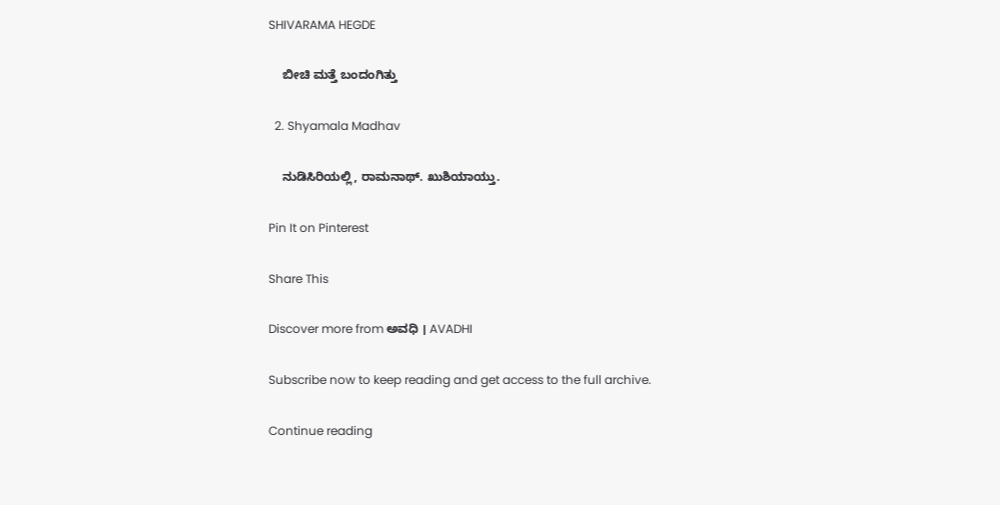SHIVARAMA HEGDE

    ಬೀಚಿ ಮತ್ತೆ ಬಂದಂಗಿತ್ತು

  2. Shyamala Madhav

    ನುಡಿಸಿರಿಯಲ್ಲಿ, ರಾಮನಾಥ್. ಖುಶಿಯಾಯ್ತು.

Pin It on Pinterest

Share This

Discover more from ಅವಧಿ । AVADHI

Subscribe now to keep reading and get access to the full archive.

Continue reading